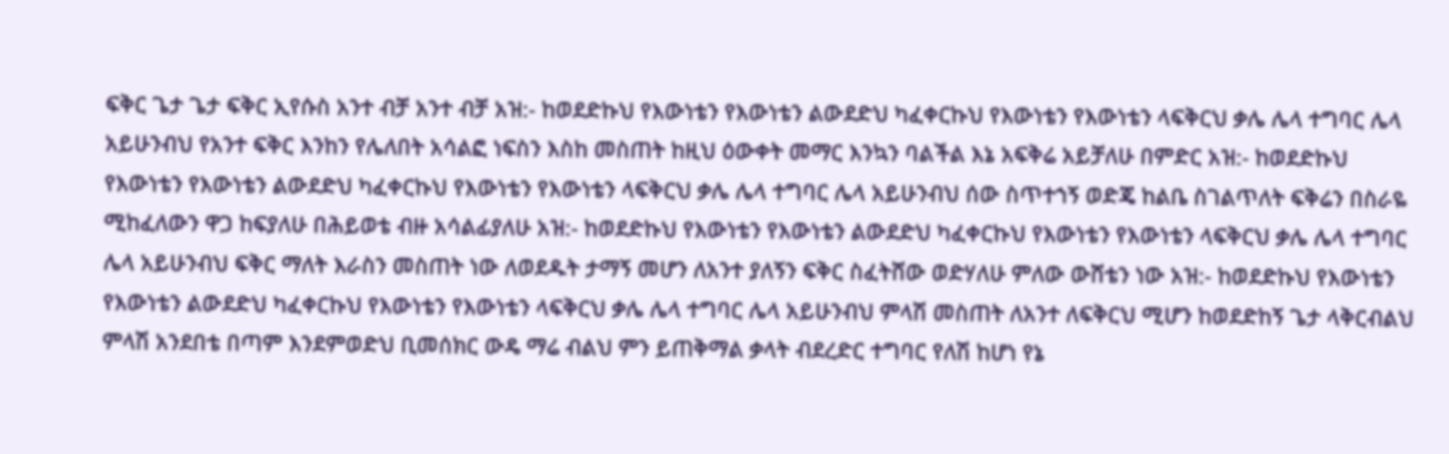ፍቅር ጌታ ጌታ ፍቅር ኢየሱስ አንተ ብቻ አንተ ብቻ አዝ:- ከወደድኩህ የእውነቴን የእውነቴን ልውደድህ ካፈቀርኩህ የእውነቴን የእውነቴን ላፍቅርህ ቃሌ ሌላ ተግባር ሌላ አይሁንብህ የአንተ ፍቅር እንከን የሌለበት አሳልፎ ነፍስን እስከ መስጠት ከዚህ ዕውቀት መማር እንኳን ባልችል እኔ አፍቅሬ አይቻለሁ በምድር አዝ:- ከወደድኩህ የእውነቴን የእውነቴን ልውደድህ ካፈቀርኩህ የእውነቴን የእውነቴን ላፍቅርህ ቃሌ ሌላ ተግባር ሌላ አይሁንብህ ሰው ስጥተኀኝ ወድጄ ከልቤ ስገልጥለት ፍቅሬን በስራዬ ሚከፈለውን ዋጋ ከፍያለሁ በሕይወቴ ብዙ አሳልፊያለሁ አዝ:- ከወደድኩህ የእውነቴን የእውነቴን ልውደድህ ካፈቀርኩህ የእውነቴን የእውነቴን ላፍቅርህ ቃሌ ሌላ ተግባር ሌላ አይሁንብህ ፍቅር ማለት እራስን መስጠት ነው ለወደዱት ታማኝ መሆን ለአንተ ያለኝን ፍቅር ስፈትሸው ወድሃለሁ ምለው ውሸቴን ነው አዝ:- ከወደድኩህ የእውነቴን የእውነቴን ልውደድህ ካፈቀርኩህ የእውነቴን የእውነቴን ላፍቅርህ ቃሌ ሌላ ተግባር ሌላ አይሁንብህ ምላሽ መስጠት ለአንተ ለፍቅርህ ሚሆን ከወደድከኝ ጌታ ላቅርብልህ ምላሽ አንደበቴ በጣም እንደምወድህ ቢመሰክር ውዴ ማሬ ብልህ ምን ይጠቅማል ቃላት ብደረድር ተግባር የለሽ ከሆነ የኔ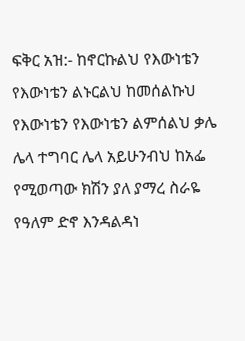ፍቅር አዝ:- ከኖርኩልህ የእውነቴን የእውነቴን ልኑርልህ ከመሰልኩህ የእውነቴን የእውነቴን ልምሰልህ ቃሌ ሌላ ተግባር ሌላ አይሁንብህ ከአፌ የሚወጣው ክሽን ያለ ያማረ ስራዬ የዓለም ድኖ እንዳልዳነ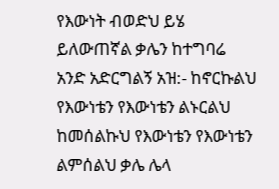የእውነት ብወድህ ይሄ ይለውጠኛል ቃሌን ከተግባሬ አንድ አድርግልኝ አዝ:- ከኖርኩልህ የእውነቴን የእውነቴን ልኑርልህ ከመሰልኩህ የእውነቴን የእውነቴን ልምሰልህ ቃሌ ሌላ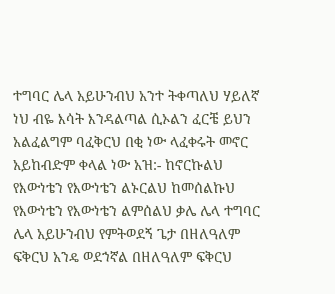ተግባር ሌላ አይሁንብህ አንተ ትቀጣለህ ሃይለኛ ነህ ብዬ እሳት እንዳልጣል ሲኦልን ፈርቼ ይህን አልፈልግም ባፈቅርህ በቂ ነው ላፈቀሩት መኖር አይከብድም ቀላል ነው አዝ:- ከኖርኩልህ የእውነቴን የእውነቴን ልኑርልህ ከመሰልኩህ የእውነቴን የእውነቴን ልምሰልህ ቃሌ ሌላ ተግባር ሌላ አይሁንብህ የምትወደኝ ጌታ በዘለዓለም ፍቅርህ አንዴ ወደኀኛል በዘለዓለም ፍቅርህ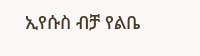ኢየሱስ ብቻ የልቤ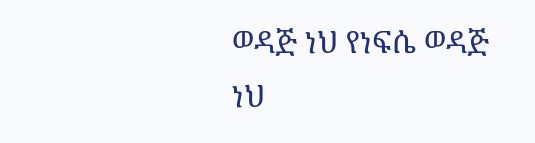ወዳጅ ነህ የነፍሴ ወዳጅ ነህ